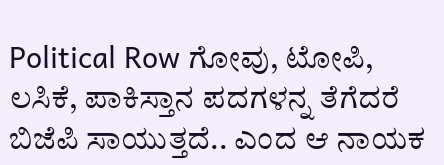Political Row ಗೋವು, ಟೋಪಿ, ಲಸಿಕೆ, ಪಾಕಿಸ್ತಾನ ಪದಗಳನ್ನ ತೆಗೆದರೆ ಬಿಜೆಪಿ ಸಾಯುತ್ತದೆ.. ಎಂದ ಆ ನಾಯಕ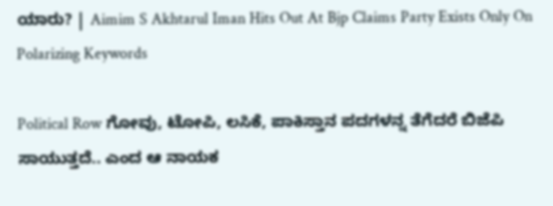ಯಾರು? | Aimim S Akhtarul Iman Hits Out At Bjp Claims Party Exists Only On Polarizing Keywords

Political Row ಗೋವು, ಟೋಪಿ, ಲಸಿಕೆ, ಪಾಕಿಸ್ತಾನ ಪದಗಳನ್ನ ತೆಗೆದರೆ ಬಿಜೆಪಿ ಸಾಯುತ್ತದೆ.. ಎಂದ ಆ ನಾಯಕ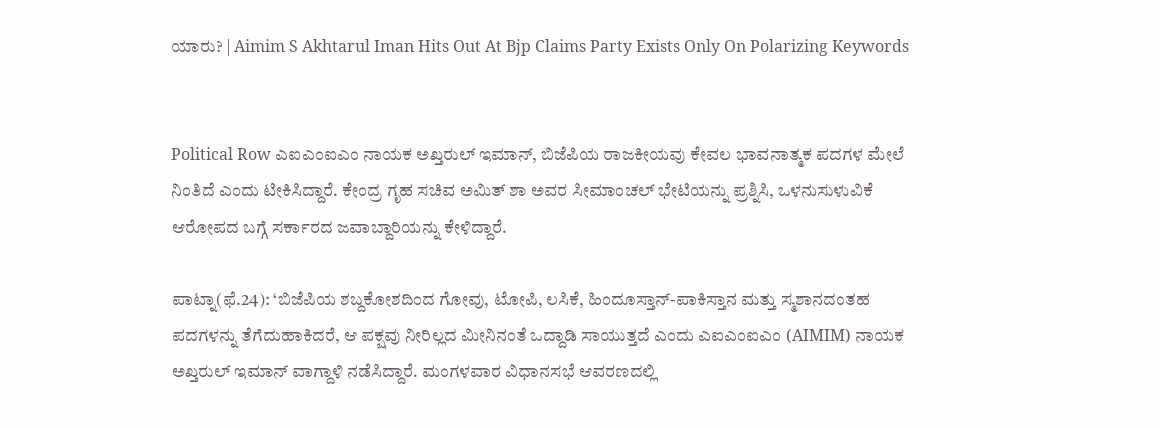ಯಾರು? | Aimim S Akhtarul Iman Hits Out At Bjp Claims Party Exists Only On Polarizing Keywords


Political Row ಎಐಎಂಐಎಂ ನಾಯಕ ಅಖ್ತರುಲ್ ಇಮಾನ್, ಬಿಜೆಪಿಯ ರಾಜಕೀಯವು ಕೇವಲ ಭಾವನಾತ್ಮಕ ಪದಗಳ ಮೇಲೆ ನಿಂತಿದೆ ಎಂದು ಟೀಕಿಸಿದ್ದಾರೆ. ಕೇಂದ್ರ ಗೃಹ ಸಚಿವ ಅಮಿತ್ ಶಾ ಅವರ ಸೀಮಾಂಚಲ್ ಭೇಟಿಯನ್ನು ಪ್ರಶ್ನಿಸಿ, ಒಳನುಸುಳುವಿಕೆ ಆರೋಪದ ಬಗ್ಗೆ ಸರ್ಕಾರದ ಜವಾಬ್ದಾರಿಯನ್ನು ಕೇಳಿದ್ದಾರೆ.

ಪಾಟ್ನಾ(ಫೆ.24): ‘ಬಿಜೆಪಿಯ ಶಬ್ದಕೋಶದಿಂದ ಗೋವು, ಟೋಪಿ, ಲಸಿಕೆ, ಹಿಂದೂಸ್ತಾನ್-ಪಾಕಿಸ್ತಾನ ಮತ್ತು ಸ್ಮಶಾನದಂತಹ ಪದಗಳನ್ನು ತೆಗೆದುಹಾಕಿದರೆ, ಆ ಪಕ್ಷವು ನೀರಿಲ್ಲದ ಮೀನಿನಂತೆ ಒದ್ದಾಡಿ ಸಾಯುತ್ತದೆ ಎಂದು ಎಐಎಂಐಎಂ (AIMIM) ನಾಯಕ ಅಖ್ತರುಲ್ ಇಮಾನ್ ವಾಗ್ದಾಳಿ ನಡೆಸಿದ್ದಾರೆ. ಮಂಗಳವಾರ ವಿಧಾನಸಭೆ ಆವರಣದಲ್ಲಿ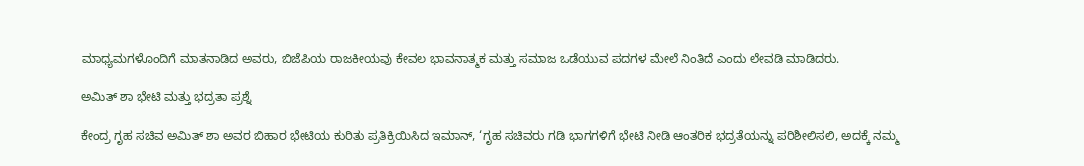ಮಾಧ್ಯಮಗಳೊಂದಿಗೆ ಮಾತನಾಡಿದ ಅವರು, ಬಿಜೆಪಿಯ ರಾಜಕೀಯವು ಕೇವಲ ಭಾವನಾತ್ಮಕ ಮತ್ತು ಸಮಾಜ ಒಡೆಯುವ ಪದಗಳ ಮೇಲೆ ನಿಂತಿದೆ ಎಂದು ಲೇವಡಿ ಮಾಡಿದರು.

ಅಮಿತ್ ಶಾ ಭೇಟಿ ಮತ್ತು ಭದ್ರತಾ ಪ್ರಶ್ನೆ

ಕೇಂದ್ರ ಗೃಹ ಸಚಿವ ಅಮಿತ್ ಶಾ ಅವರ ಬಿಹಾರ ಭೇಟಿಯ ಕುರಿತು ಪ್ರತಿಕ್ರಿಯಿಸಿದ ಇಮಾನ್, ‘ಗೃಹ ಸಚಿವರು ಗಡಿ ಭಾಗಗಳಿಗೆ ಭೇಟಿ ನೀಡಿ ಆಂತರಿಕ ಭದ್ರತೆಯನ್ನು ಪರಿಶೀಲಿಸಲಿ, ಅದಕ್ಕೆ ನಮ್ಮ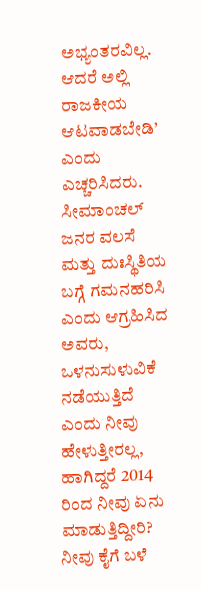ಅಭ್ಯಂತರವಿಲ್ಲ. ಆದರೆ ಅಲ್ಲಿ ರಾಜಕೀಯ ಆಟವಾಡಬೇಡಿ’ ಎಂದು ಎಚ್ಚರಿಸಿದರು. ಸೀಮಾಂಚಲ್ ಜನರ ವಲಸೆ ಮತ್ತು ದುಃಸ್ಥಿತಿಯ ಬಗ್ಗೆ ಗಮನಹರಿಸಿ ಎಂದು ಆಗ್ರಹಿಸಿದ ಅವರು, ಒಳನುಸುಳುವಿಕೆ ನಡೆಯುತ್ತಿದೆ ಎಂದು ನೀವು ಹೇಳುತ್ತೀರಲ್ಲ, ಹಾಗಿದ್ದರೆ 2014 ರಿಂದ ನೀವು ಏನು ಮಾಡುತ್ತಿದ್ದೀರಿ? ನೀವು ಕೈಗೆ ಬಳೆ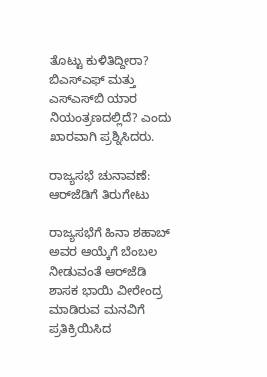ತೊಟ್ಟು ಕುಳಿತಿದ್ದೀರಾ? ಬಿಎಸ್‌ಎಫ್ ಮತ್ತು ಎಸ್‌ಎಸ್‌ಬಿ ಯಾರ ನಿಯಂತ್ರಣದಲ್ಲಿದೆ? ಎಂದು ಖಾರವಾಗಿ ಪ್ರಶ್ನಿಸಿದರು.

ರಾಜ್ಯಸಭೆ ಚುನಾವಣೆ: ಆರ್‌ಜೆಡಿಗೆ ತಿರುಗೇಟು

ರಾಜ್ಯಸಭೆಗೆ ಹಿನಾ ಶಹಾಬ್ ಅವರ ಆಯ್ಕೆಗೆ ಬೆಂಬಲ ನೀಡುವಂತೆ ಆರ್‌ಜೆಡಿ ಶಾಸಕ ಭಾಯಿ ವೀರೇಂದ್ರ ಮಾಡಿರುವ ಮನವಿಗೆ ಪ್ರತಿಕ್ರಿಯಿಸಿದ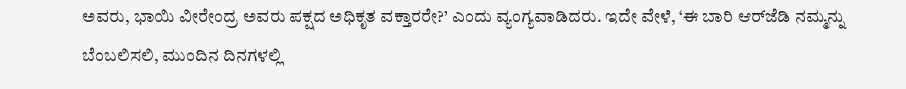ಅವರು, ಭಾಯಿ ವೀರೇಂದ್ರ ಅವರು ಪಕ್ಷದ ಅಧಿಕೃತ ವಕ್ತಾರರೇ?’ ಎಂದು ವ್ಯಂಗ್ಯವಾಡಿದರು. ಇದೇ ವೇಳೆ, ‘ಈ ಬಾರಿ ಆರ್‌ಜೆಡಿ ನಮ್ಮನ್ನು ಬೆಂಬಲಿಸಲಿ, ಮುಂದಿನ ದಿನಗಳಲ್ಲಿ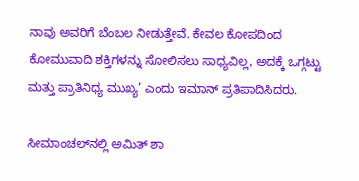ನಾವು ಅವರಿಗೆ ಬೆಂಬಲ ನೀಡುತ್ತೇವೆ. ಕೇವಲ ಕೋಪದಿಂದ ಕೋಮುವಾದಿ ಶಕ್ತಿಗಳನ್ನು ಸೋಲಿಸಲು ಸಾಧ್ಯವಿಲ್ಲ, ಅದಕ್ಕೆ ಒಗ್ಗಟ್ಟು ಮತ್ತು ಪ್ರಾತಿನಿಧ್ಯ ಮುಖ್ಯ’ ಎಂದು ಇಮಾನ್ ಪ್ರತಿಪಾದಿಸಿದರು.

ಸೀಮಾಂಚಲ್‌ನಲ್ಲಿ ಅಮಿತ್ ಶಾ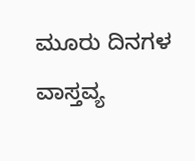ಮೂರು ದಿನಗಳ ವಾಸ್ತವ್ಯ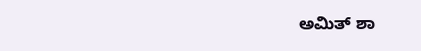ಅಮಿತ್ ಶಾ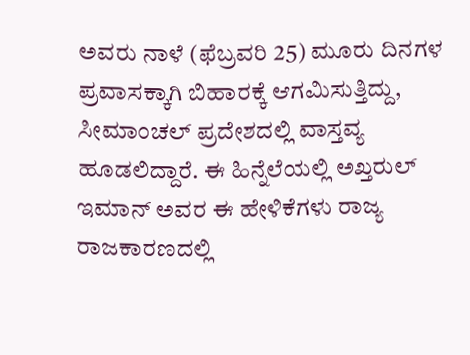ಅವರು ನಾಳೆ (ಫೆಬ್ರವರಿ 25) ಮೂರು ದಿನಗಳ ಪ್ರವಾಸಕ್ಕಾಗಿ ಬಿಹಾರಕ್ಕೆ ಆಗಮಿಸುತ್ತಿದ್ದು, ಸೀಮಾಂಚಲ್ ಪ್ರದೇಶದಲ್ಲಿ ವಾಸ್ತವ್ಯ ಹೂಡಲಿದ್ದಾರೆ. ಈ ಹಿನ್ನೆಲೆಯಲ್ಲಿ ಅಖ್ತರುಲ್ ಇಮಾನ್ ಅವರ ಈ ಹೇಳಿಕೆಗಳು ರಾಜ್ಯ ರಾಜಕಾರಣದಲ್ಲಿ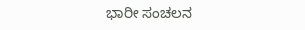ಭಾರೀ ಸಂಚಲನ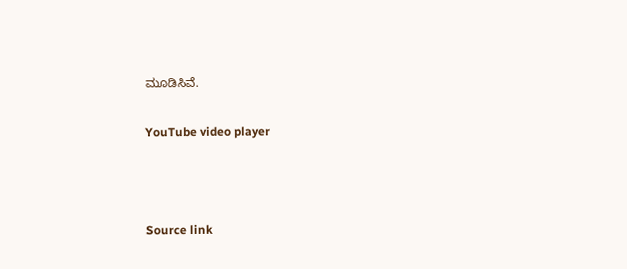ಮೂಡಿಸಿವೆ.

YouTube video player



Source link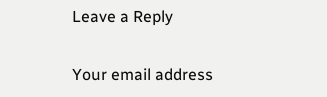Leave a Reply

Your email address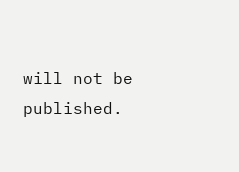will not be published.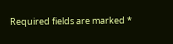Required fields are marked *